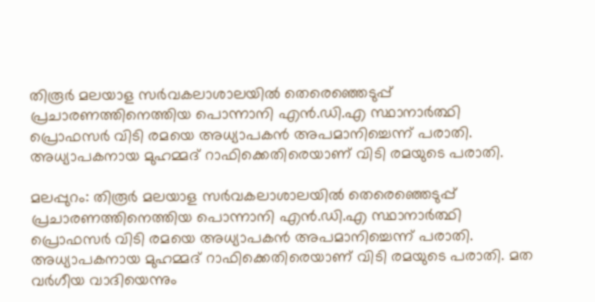തിരൂര്‍ മലയാള സർവകലാശാലയിൽ തെരെഞ്ഞെടുപ്പ് പ്രചാരണത്തിനെത്തിയ പൊന്നാനി എൻ.ഡി.എ സ്ഥാനാർത്ഥി പ്രൊഫസര്‍ വിടി രമയെ അധ്യാപകൻ അപമാനിച്ചെന്ന് പരാതി. അധ്യാപകനായ മുഹമ്മദ് റാഫിക്കെതിരെയാണ് വിടി രമയുടെ പരാതി.

മലപ്പുറം: തിരൂര്‍ മലയാള സർവകലാശാലയിൽ തെരെഞ്ഞെടുപ്പ് പ്രചാരണത്തിനെത്തിയ പൊന്നാനി എൻ.ഡി.എ സ്ഥാനാർത്ഥി പ്രൊഫസര്‍ വിടി രമയെ അധ്യാപകൻ അപമാനിച്ചെന്ന് പരാതി. അധ്യാപകനായ മുഹമ്മദ് റാഫിക്കെതിരെയാണ് വിടി രമയുടെ പരാതി. മത വർഗീയ വാദിയെന്നും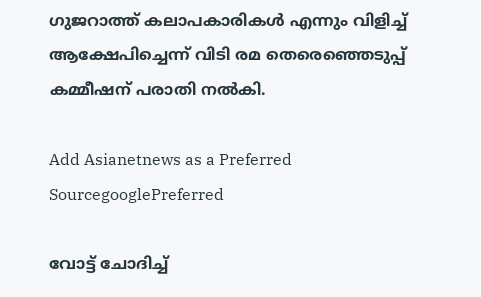ഗുജറാത്ത് കലാപകാരികൾ എന്നും വിളിച്ച് ആക്ഷേപിച്ചെന്ന് വിടി രമ തെരെഞ്ഞെടുപ്പ് കമ്മീഷന് പരാതി നല്‍കി.

Add Asianetnews as a Preferred SourcegooglePreferred

വോട്ട് ചോദിച്ച്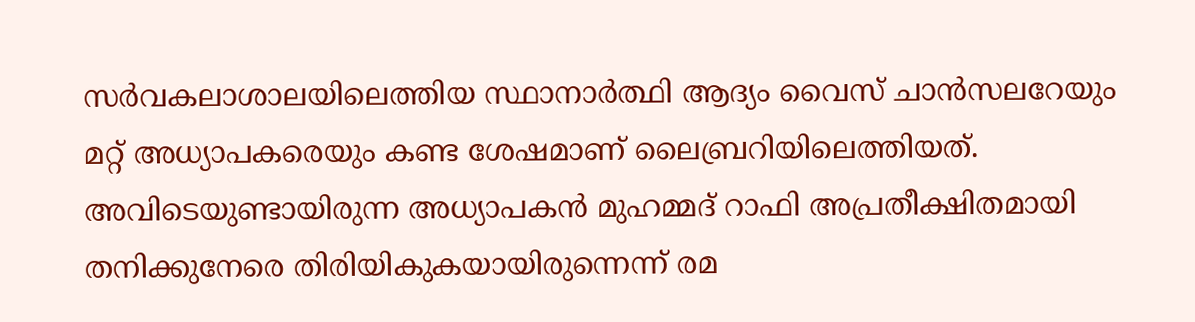സര്‍വകലാശാലയിലെത്തിയ സ്ഥാനാര്‍ത്ഥി ആദ്യം വൈസ് ചാന്‍സലറേയും മറ്റ് അധ്യാപകരെയും കണ്ട ശേഷമാണ് ലൈബ്രറിയിലെത്തിയത്. അവിടെയുണ്ടായിരുന്ന അധ്യാപകന്‍ മുഹമ്മദ് റാഫി അപ്രതീക്ഷിതമായി തനിക്കുനേരെ തിരിയികുകയായിരുന്നെന്ന് രമ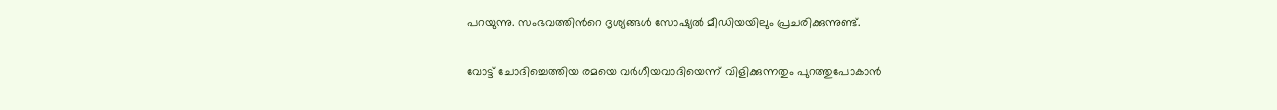പറയുന്നു. സംഭവത്തിന്‍റെ ദൃശ്യങ്ങള്‍ സോഷ്യല്‍ മീഡിയയിലും പ്രചരിക്കുന്നുണ്ട്.

വോട്ട് ചോദിച്ചെത്തിയ രമയെ വര്‍ഗീയവാദിയെന്ന് വിളിക്കുന്നതും പുറത്തുപോകാന്‍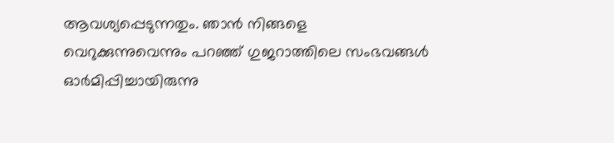ആവശ്യപ്പെടുന്നതും. ഞാന്‍ നിങ്ങളെ വെറുക്കുന്നുവെന്നും പറഞ്ഞ് ഗുജറാത്തിലെ സംഭവങ്ങള്‍ ഓര്‍മിപ്പിച്ചായിരുന്നു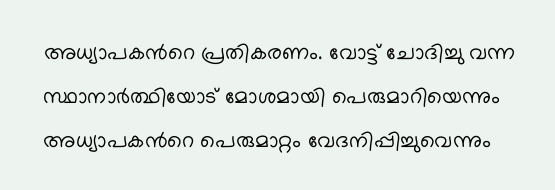അധ്യാപകന്‍റെ പ്രതികരണം. വോട്ട് ചോദിച്ചു വന്ന സ്ഥാനാര്‍ത്ഥിയോട് മോശമായി പെരുമാറിയെന്നും അധ്യാപകന്‍റെ പെരുമാറ്റം വേദനിപ്പിച്ചുവെന്നും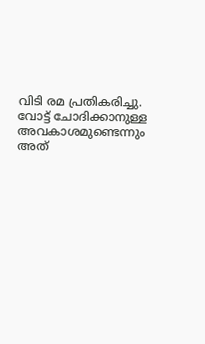വിടി രമ പ്രതികരിച്ചു. വോട്ട് ചോദിക്കാനുള്ള അവകാശമുണ്ടെന്നും അത്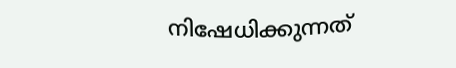നിഷേധിക്കുന്നത്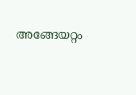അങ്ങേയറ്റം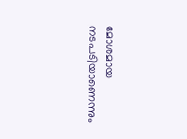മോശമായ നടപടിയാണെന്നും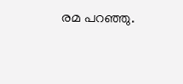രമ പറഞ്ഞു.